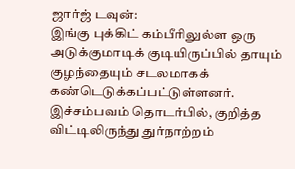ஜார்ஜ் டவுன்:
இங்கு புக்கிட் கம்பீரிலுல்ள ஒரு அடுக்குமாடிக் குடியிருப்பில் தாயும் குழந்தையும் சடலமாகக் கண்டெடுக்கப்பட்டுள்ளனர்.
இச்சம்பவம் தொடர்பில், குறித்த விட்டிலிருந்து துர்நாற்றம்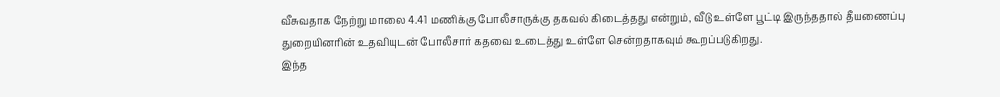வீசுவதாக நேற்று மாலை 4.41 மணிக்கு போலீசாருக்கு தகவல் கிடைத்தது என்றும், வீடு உள்ளே பூட்டி இருந்ததால் தீயணைப்பு துறையினரின் உதவியுடன் போலீசார் கதவை உடைத்து உள்ளே சென்றதாகவும் கூறப்படுகிறது.
இந்த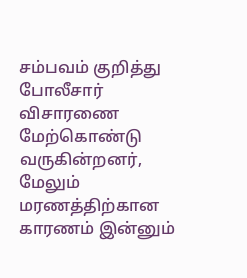சம்பவம் குறித்து போலீசார் விசாரணை மேற்கொண்டு வருகின்றனர், மேலும் மரணத்திற்கான காரணம் இன்னும்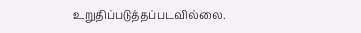உறுதிப்படுத்தப்படவில்லை.